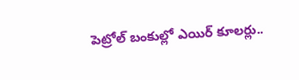పెట్రోల్‌ బంకుల్లో ఎయిర్‌ కూలర్లు..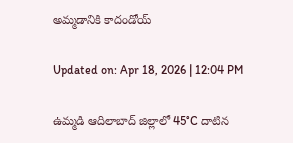అమ్మడానికి కాదండోయ్‌

Updated on: Apr 18, 2026 | 12:04 PM

ఉమ్మడి ఆదిలాబాద్ జిల్లాలో 45°C దాటిన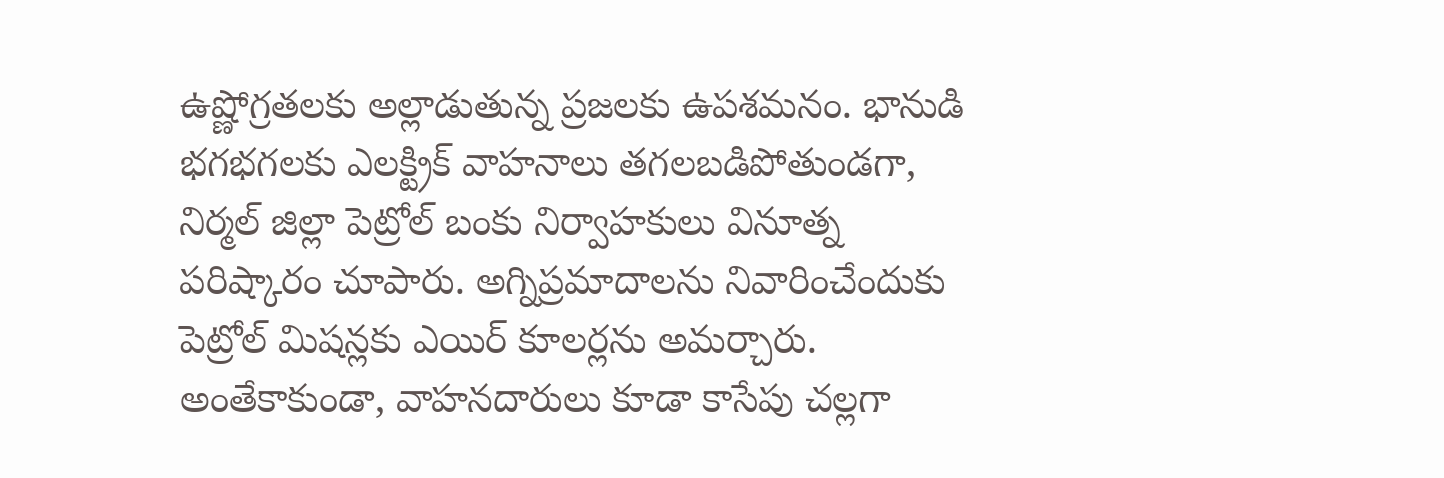ఉష్ణోగ్రతలకు అల్లాడుతున్న ప్రజలకు ఉపశమనం. భానుడి భగభగలకు ఎలక్ట్రిక్ వాహనాలు తగలబడిపోతుండగా, నిర్మల్ జిల్లా పెట్రోల్ బంకు నిర్వాహకులు వినూత్న పరిష్కారం చూపారు. అగ్నిప్రమాదాలను నివారించేందుకు పెట్రోల్ మిషన్లకు ఎయిర్ కూలర్లను అమర్చారు. అంతేకాకుండా, వాహనదారులు కూడా కాసేపు చల్లగా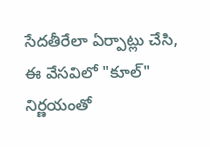సేదతీరేలా ఏర్పాట్లు చేసి, ఈ వేసవిలో "కూల్" నిర్ణయంతో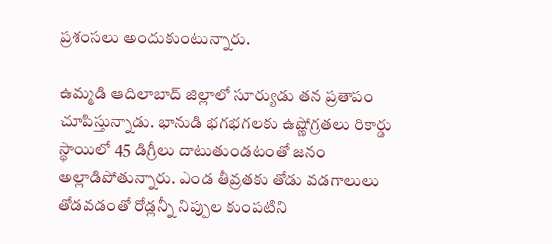ప్రశంసలు అందుకుంటున్నారు.

ఉమ్మడి ఆదిలాబాద్ జిల్లాలో సూర్యుడు తన ప్రతాపం చూపిస్తున్నాడు. భానుడి భగభగలకు ఉష్ణోగ్రతలు రికార్డు స్థాయిలో 45 డిగ్రీలు దాటుతుండటంతో జనం అల్లాడిపోతున్నారు. ఎండ తీవ్రతకు తోడు వడగాలులు తోడవడంతో రోడ్లన్నీ నిప్పుల కుంపటిని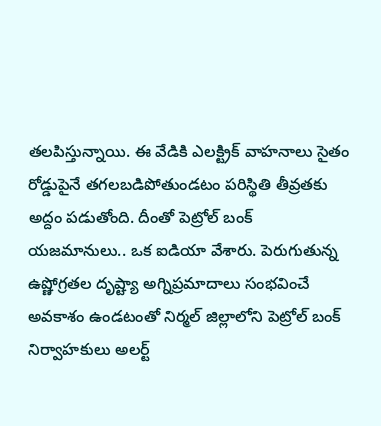తలపిస్తున్నాయి. ఈ వేడికి ఎలక్ట్రిక్ వాహనాలు సైతం రోడ్డుపైనే తగలబడిపోతుండటం పరిస్థితి తీవ్రతకు అద్దం పడుతోంది. దీంతో పెట్రోల్ బంక్ యజమానులు.. ఒక ఐడియా వేశారు. పెరుగుతున్న ఉష్ణోగ్రతల దృష్ట్యా అగ్నిప్రమాదాలు సంభవించే అవకాశం ఉండటంతో నిర్మల్ జిల్లాలోని పెట్రోల్ బంక్ నిర్వాహకులు అలర్ట్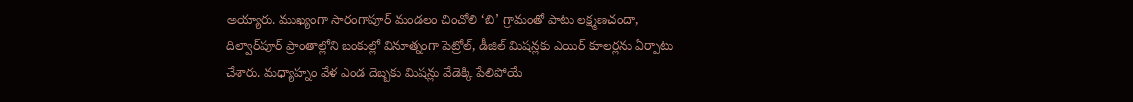అయ్యారు. ముఖ్యంగా సారంగాపూర్ మండలం చించోలి ‘బి’ గ్రామంతో పాటు లక్ష్మణచందా, దిల్వార్‌పూర్ ప్రాంతాల్లోని బంకుల్లో వినూత్నంగా పెట్రోల్, డీజిల్ మిషన్లకు ఎయిర్ కూలర్లను ఏర్పాటు చేశారు. మధ్యాహ్నం వేళ ఎండ దెబ్బకు మిషన్లు వేడెక్కి పేలిపోయే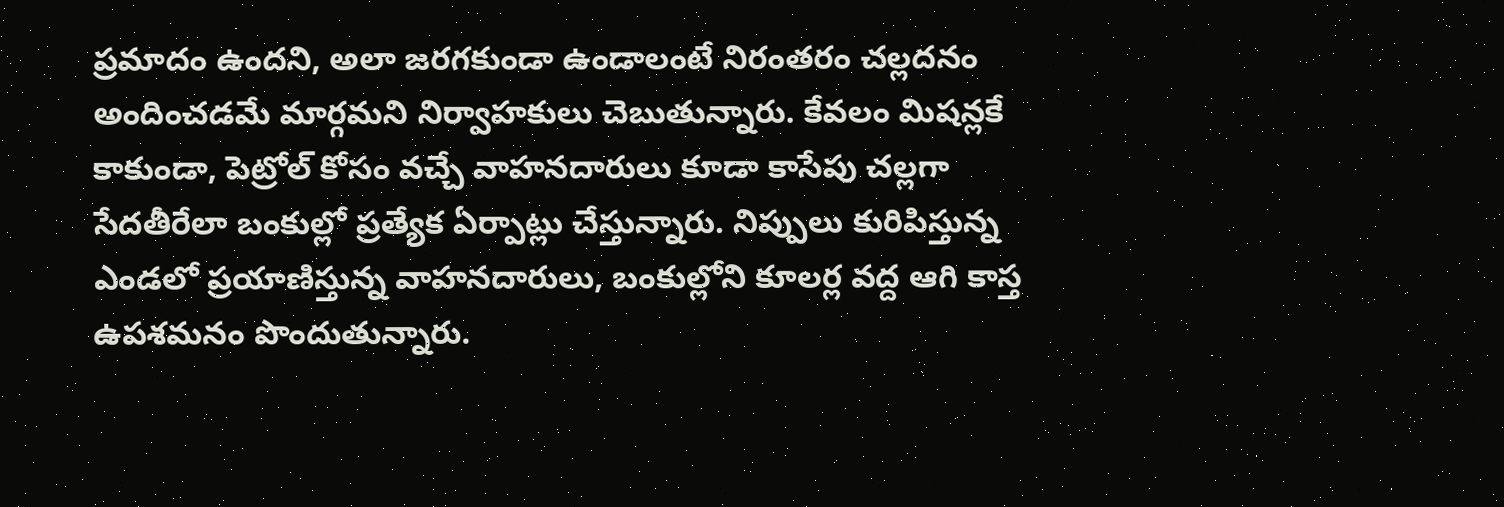ప్రమాదం ఉందని, అలా జరగకుండా ఉండాలంటే నిరంతరం చల్లదనం అందించడమే మార్గమని నిర్వాహకులు చెబుతున్నారు. కేవలం మిషన్లకే కాకుండా, పెట్రోల్ కోసం వచ్చే వాహనదారులు కూడా కాసేపు చల్లగా సేదతీరేలా బంకుల్లో ప్రత్యేక ఏర్పాట్లు చేస్తున్నారు. నిప్పులు కురిపిస్తున్న ఎండలో ప్రయాణిస్తున్న వాహనదారులు, బంకుల్లోని కూలర్ల వద్ద ఆగి కాస్త ఉపశమనం పొందుతున్నారు.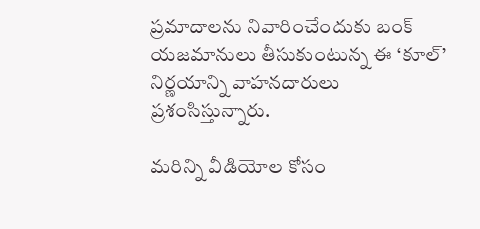ప్రమాదాలను నివారించేందుకు బంక్ యజమానులు తీసుకుంటున్న ఈ ‘కూల్’ నిర్ణయాన్ని వాహనదారులు ప్రశంసిస్తున్నారు.

మరిన్ని వీడియోల కోసం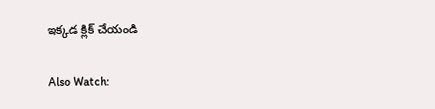ఇక్కడ క్లిక్ చేయండి

Also Watch: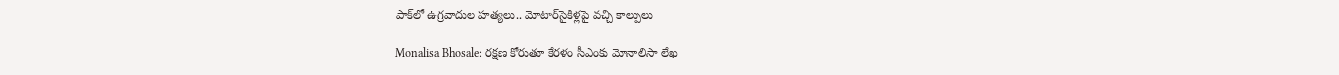పాక్‌లో ఉగ్రవాదుల హత్యలు.. మోటార్‌సైకిళ్లపై వచ్చి కాల్పులు

Monalisa Bhosale: రక్షణ కోరుతూ కేరళం సీఎంకు మోనాలిసా లేఖ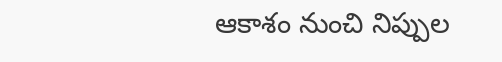ఆకాశం నుంచి నిప్పుల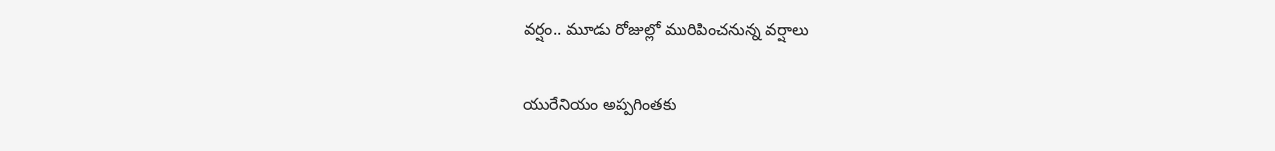వర్షం.. మూడు రోజుల్లో మురిపించనున్న వర్షాలు

యురేనియం అప్పగింతకు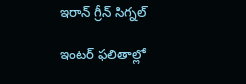ఇరాన్ గ్రీన్ సిగ్నల్

ఇంటర్‌ ఫలితాల్లో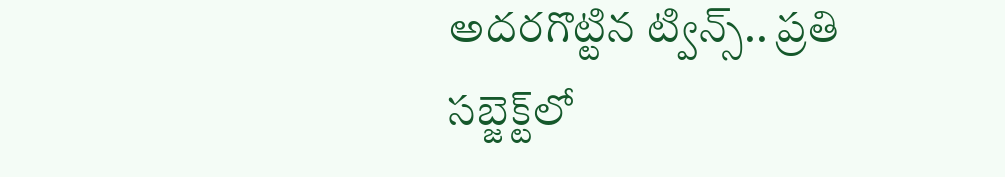అదరగొట్టిన ట్విన్స్‌.. ప్రతి సబ్జెక్ట్‌లో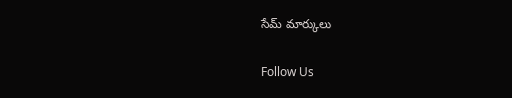సేమ్ మార్కులు

Follow Us